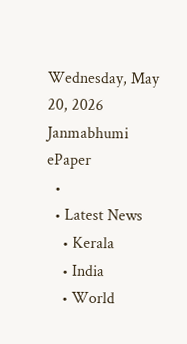Wednesday, May 20, 2026
Janmabhumi
ePaper
  •
  • Latest News
    • Kerala
    • India
    • World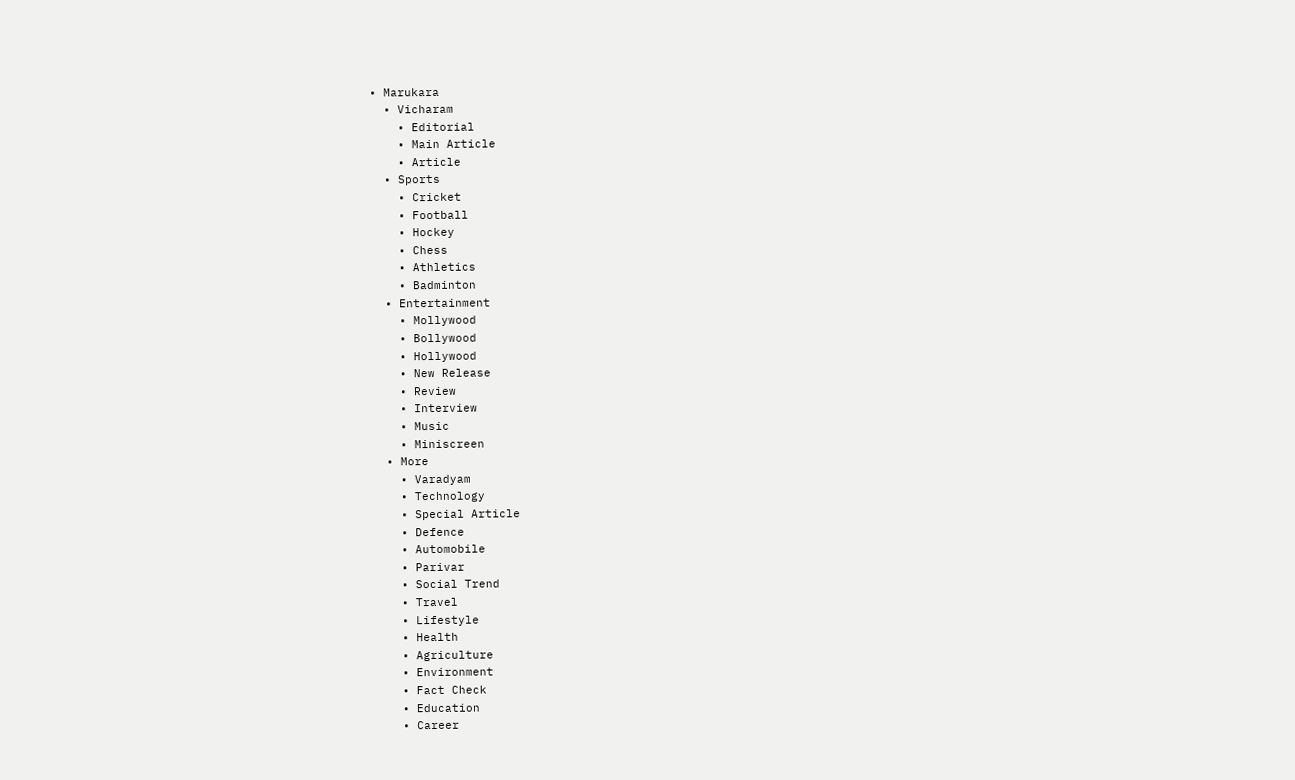• Marukara
  • Vicharam
    • Editorial
    • Main Article
    • Article
  • Sports
    • Cricket
    • Football
    • Hockey
    • Chess
    • Athletics
    • Badminton
  • Entertainment
    • Mollywood
    • Bollywood
    • Hollywood
    • New Release
    • Review
    • Interview
    • Music
    • Miniscreen
  • More
    • Varadyam
    • Technology
    • Special Article
    • Defence
    • Automobile
    • Parivar
    • Social Trend
    • Travel
    • Lifestyle
    • Health
    • Agriculture
    • Environment
    • Fact Check
    • Education
    • Career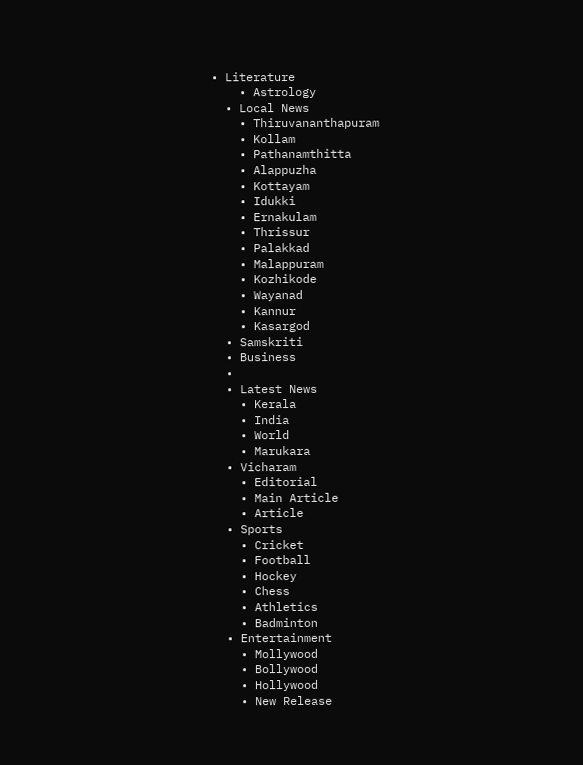• Literature
    • Astrology
  • Local News
    • Thiruvananthapuram
    • Kollam
    • Pathanamthitta
    • Alappuzha
    • Kottayam
    • Idukki
    • Ernakulam
    • Thrissur
    • Palakkad
    • Malappuram
    • Kozhikode
    • Wayanad
    • Kannur
    • Kasargod
  • Samskriti
  • Business
  •
  • Latest News
    • Kerala
    • India
    • World
    • Marukara
  • Vicharam
    • Editorial
    • Main Article
    • Article
  • Sports
    • Cricket
    • Football
    • Hockey
    • Chess
    • Athletics
    • Badminton
  • Entertainment
    • Mollywood
    • Bollywood
    • Hollywood
    • New Release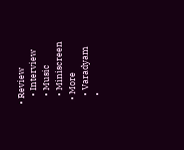• Review
    • Interview
    • Music
    • Miniscreen
  • More
    • Varadyam
    •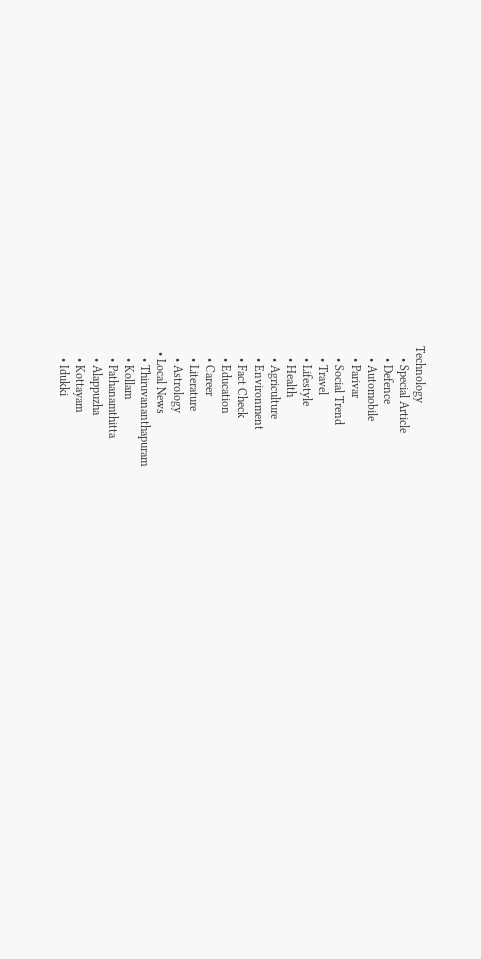Technology
    • Special Article
    • Defence
    • Automobile
    • Parivar
    • Social Trend
    • Travel
    • Lifestyle
    • Health
    • Agriculture
    • Environment
    • Fact Check
    • Education
    • Career
    • Literature
    • Astrology
  • Local News
    • Thiruvananthapuram
    • Kollam
    • Pathanamthitta
    • Alappuzha
    • Kottayam
    • Idukki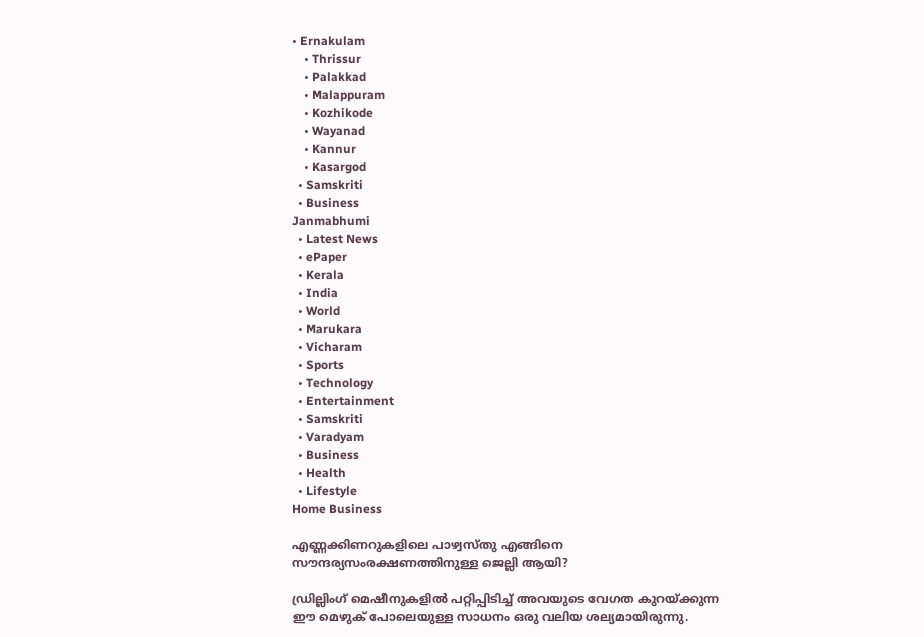• Ernakulam
    • Thrissur
    • Palakkad
    • Malappuram
    • Kozhikode
    • Wayanad
    • Kannur
    • Kasargod
  • Samskriti
  • Business
Janmabhumi
  • Latest News
  • ePaper
  • Kerala
  • India
  • World
  • Marukara
  • Vicharam
  • Sports
  • Technology
  • Entertainment
  • Samskriti
  • Varadyam
  • Business
  • Health
  • Lifestyle
Home Business

എണ്ണക്കിണറുകളിലെ പാഴ്വസ്തു എങ്ങിനെ സൗന്ദര്യസംരക്ഷണത്തിനുള്ള ജെല്ലി ആയി?

ഡ്രില്ലിംഗ് മെഷീനുകളിൽ പറ്റിപ്പിടിച്ച് അവയുടെ വേഗത കുറയ്‌ക്കുന്ന ഈ മെഴുക് പോലെയുള്ള സാധനം ഒരു വലിയ ശല്യമായിരുന്നു.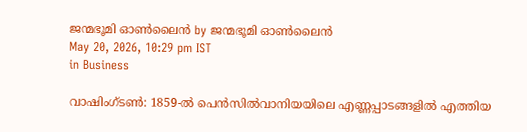ജന്മഭൂമി ഓണ്‍ലൈന്‍ by ജന്മഭൂമി ഓണ്‍ലൈന്‍
May 20, 2026, 10:29 pm IST
in Business

വാഷിംഗ്ടണ്‍: 1859-ൽ പെൻസിൽവാനിയയിലെ എണ്ണപ്പാടങ്ങളിൽ എത്തിയ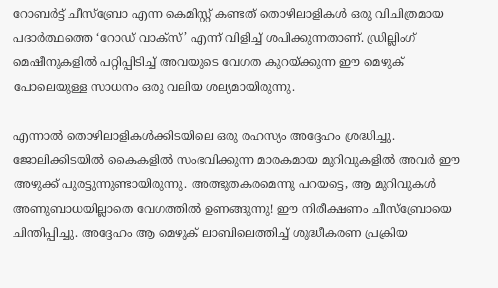റോബർട്ട് ചീസ്‌ബ്രോ എന്ന കെമിസ്റ്റ് കണ്ടത് തൊഴിലാളികൾ ഒരു വിചിത്രമായ പദാർത്ഥത്തെ ‘റോഡ് വാക്സ്’ എന്ന് വിളിച്ച് ശപിക്കുന്നതാണ്. ഡ്രില്ലിംഗ് മെഷീനുകളിൽ പറ്റിപ്പിടിച്ച് അവയുടെ വേഗത കുറയ്‌ക്കുന്ന ഈ മെഴുക് പോലെയുള്ള സാധനം ഒരു വലിയ ശല്യമായിരുന്നു.

എന്നാൽ തൊഴിലാളികൾക്കിടയിലെ ഒരു രഹസ്യം അദ്ദേഹം ശ്രദ്ധിച്ചു. ജോലിക്കിടയിൽ കൈകളിൽ സംഭവിക്കുന്ന മാരകമായ മുറിവുകളിൽ അവർ ഈ അഴുക്ക് പുരട്ടുന്നുണ്ടായിരുന്നു. അത്ഭുതകരമെന്നു പറയട്ടെ, ആ മുറിവുകൾ അണുബാധയില്ലാതെ വേഗത്തിൽ ഉണങ്ങുന്നു! ഈ നിരീക്ഷണം ചീസ്‌ബ്രോയെ ചിന്തിപ്പിച്ചു. അദ്ദേഹം ആ മെഴുക് ലാബിലെത്തിച്ച് ശുദ്ധീകരണ പ്രക്രിയ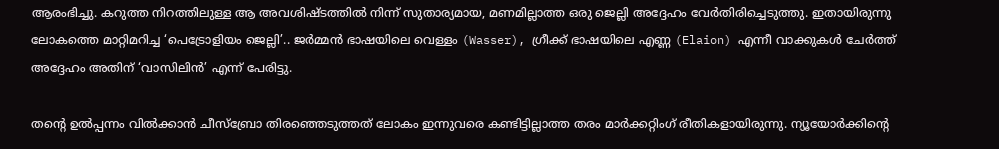ആരംഭിച്ചു. കറുത്ത നിറത്തിലുള്ള ആ അവശിഷ്ടത്തിൽ നിന്ന് സുതാര്യമായ, മണമില്ലാത്ത ഒരു ജെല്ലി അദ്ദേഹം വേർതിരിച്ചെടുത്തു. ഇതായിരുന്നു ലോകത്തെ മാറ്റിമറിച്ച ‘പെട്രോളിയം ജെല്ലി’.. ജർമ്മൻ ഭാഷയിലെ വെള്ളം (Wasser), ഗ്രീക്ക് ഭാഷയിലെ എണ്ണ (Elaion) എന്നീ വാക്കുകൾ ചേർത്ത് അദ്ദേഹം അതിന് ‘വാസിലിൻ’ എന്ന് പേരിട്ടു.

തന്റെ ഉൽപ്പന്നം വിൽക്കാൻ ചീസ്‌ബ്രോ തിരഞ്ഞെടുത്തത് ലോകം ഇന്നുവരെ കണ്ടിട്ടില്ലാത്ത തരം മാർക്കറ്റിംഗ് രീതികളായിരുന്നു. ന്യൂയോർക്കിന്റെ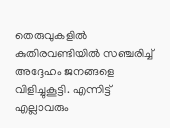തെരുവുകളിൽ കുതിരവണ്ടിയിൽ സഞ്ചരിച്ച് അദ്ദേഹം ജനങ്ങളെ വിളിച്ചുകൂട്ടി. എന്നിട്ട് എല്ലാവരും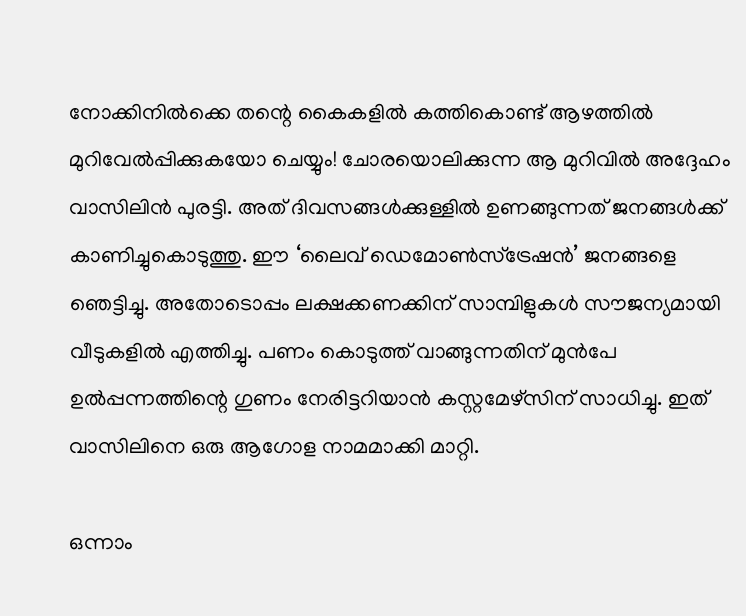നോക്കിനിൽക്കെ തന്റെ കൈകളിൽ കത്തികൊണ്ട് ആഴത്തിൽ മുറിവേൽപ്പിക്കുകയോ ചെയ്യും! ചോരയൊലിക്കുന്ന ആ മുറിവിൽ അദ്ദേഹം വാസിലിൻ പുരട്ടി. അത് ദിവസങ്ങൾക്കുള്ളിൽ ഉണങ്ങുന്നത് ജനങ്ങൾക്ക് കാണിച്ചുകൊടുത്തു. ഈ ‘ലൈവ് ഡെമോൺസ്ട്രേഷൻ’ ജനങ്ങളെ ഞെട്ടിച്ചു. അതോടൊപ്പം ലക്ഷക്കണക്കിന് സാമ്പിളുകൾ സൗജന്യമായി വീടുകളിൽ എത്തിച്ചു. പണം കൊടുത്ത് വാങ്ങുന്നതിന് മുൻപേ ഉൽപ്പന്നത്തിന്റെ ഗുണം നേരിട്ടറിയാൻ കസ്റ്റമേഴ്സിന് സാധിച്ചു. ഇത് വാസിലിനെ ഒരു ആഗോള നാമമാക്കി മാറ്റി.

ഒന്നാം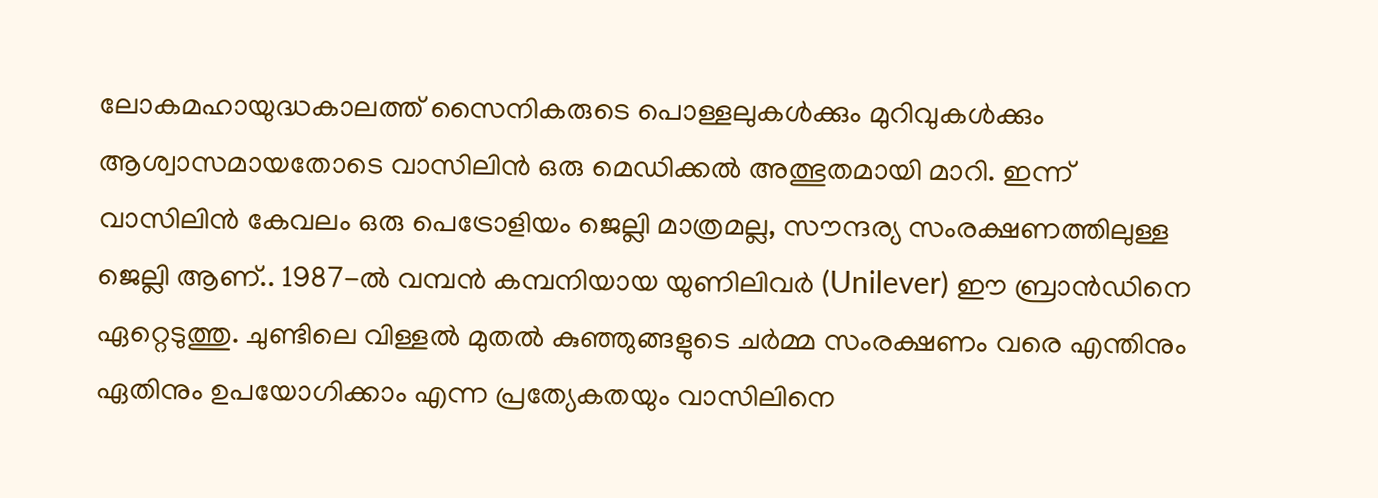ലോകമഹായുദ്ധകാലത്ത് സൈനികരുടെ പൊള്ളലുകൾക്കും മുറിവുകൾക്കും ആശ്വാസമായതോടെ വാസിലിൻ ഒരു മെഡിക്കൽ അത്ഭുതമായി മാറി. ഇന്ന് വാസിലിൻ കേവലം ഒരു പെട്രോളിയം ജെല്ലി മാത്രമല്ല, സൗന്ദര്യ സംരക്ഷണത്തിലുള്ള ജെല്ലി ആണ്.. 1987-ൽ വമ്പൻ കമ്പനിയായ യുണിലിവർ (Unilever) ഈ ബ്രാൻഡിനെ ഏറ്റെടുത്തു. ചുണ്ടിലെ വിള്ളൽ മുതൽ കുഞ്ഞുങ്ങളുടെ ചർമ്മ സംരക്ഷണം വരെ എന്തിനും ഏതിനും ഉപയോഗിക്കാം എന്ന പ്രത്യേകതയും വാസിലിനെ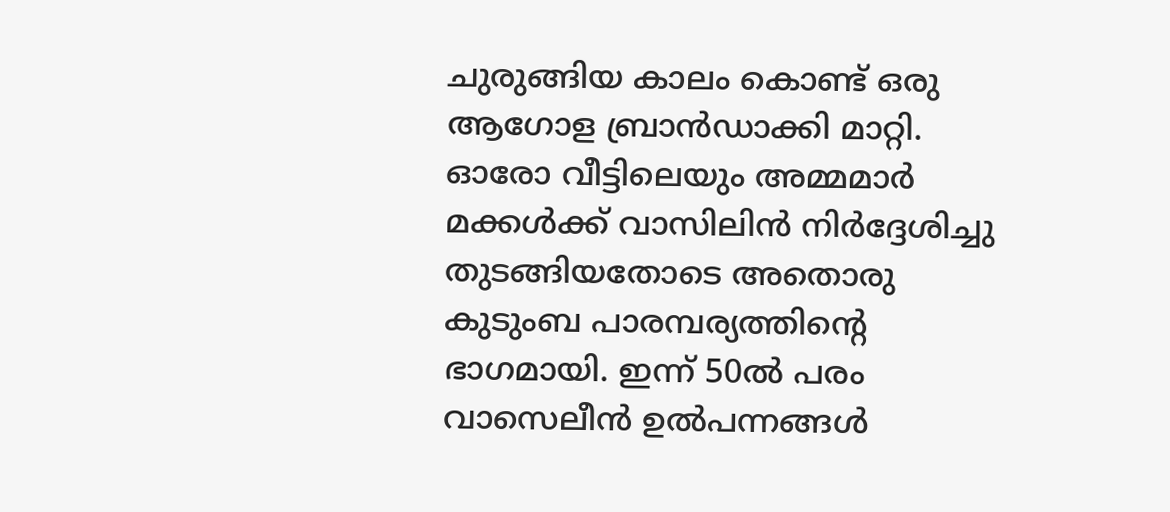ചുരുങ്ങിയ കാലം കൊണ്ട് ഒരു ആഗോള ബ്രാൻഡാക്കി മാറ്റി. ഓരോ വീട്ടിലെയും അമ്മമാർ മക്കൾക്ക് വാസിലിൻ നിർദ്ദേശിച്ചു തുടങ്ങിയതോടെ അതൊരു കുടുംബ പാരമ്പര്യത്തിന്റെ ഭാഗമായി. ഇന്ന് 50ല്‍ പരം വാസെലീന്‍ ഉല്‍പന്നങ്ങള്‍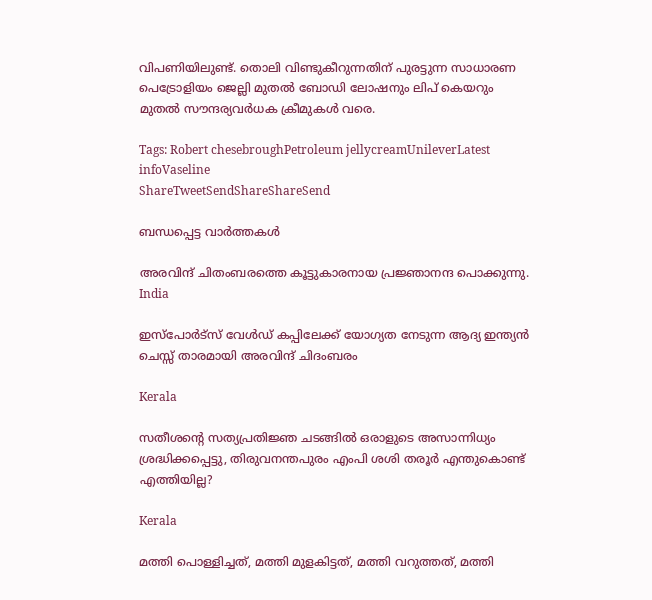വിപണിയിലുണ്ട്. തൊലി വിണ്ടുകീറുന്നതിന് പുരട്ടുന്ന സാധാരണ പെട്രോളിയം ജെല്ലി മുതല്‍ ബോഡി ലോഷനും ലിപ് കെയറും മുതല്‍ സൗന്ദര്യവര്‍ധക ക്രീമുകള്‍ വരെ.

Tags: Robert chesebroughPetroleum jellycreamUnileverLatest infoVaseline
ShareTweetSendShareShareSend

ബന്ധപ്പെട്ട വാര്‍ത്തകള്‍

അരവിന്ദ് ചിതംബരത്തെ കൂട്ടുകാരനായ പ്രജ്ഞാനന്ദ പൊക്കുന്നു.
India

ഇസ്പോര്‍ട്സ് വേള്‍ഡ് കപ്പിലേക്ക് യോഗ്യത നേടുന്ന ആദ്യ ഇന്ത്യൻ ചെസ്സ് താരമായി അരവിന്ദ് ചിദംബരം

Kerala

സതീശന്റെ സത്യപ്രതിജ്ഞ ചടങ്ങില്‍ ഒരാളുടെ അസാന്നിധ്യം ശ്രദ്ധിക്കപ്പെട്ടു, തിരുവനന്തപുരം എംപി ശശി തരൂര്‍ എന്തുകൊണ്ട് എത്തിയില്ല?

Kerala

മത്തി പൊള്ളിച്ചത്, മത്തി മുളകിട്ടത്, മത്തി വറുത്തത്, മത്തി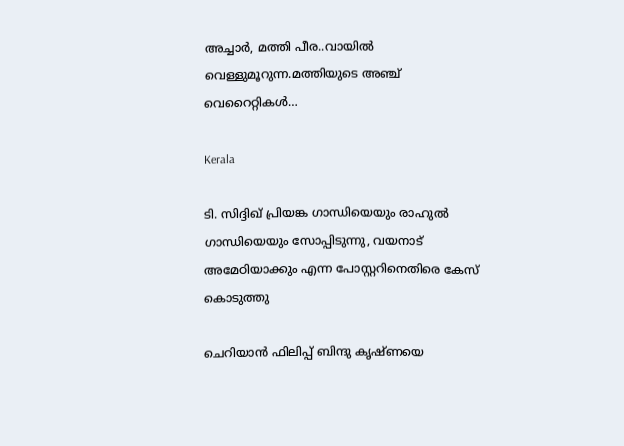അച്ചാർ, മത്തി പീര..വായില്‍ വെള്ളുമൂറുന്ന.മത്തിയുടെ അഞ്ച് വെറൈറ്റികള്‍…

Kerala

ടി. സിദ്ദിഖ് പ്രിയങ്ക ഗാന്ധിയെയും രാഹുല്‍ ഗാന്ധിയെയും സോപ്പിടുന്നു, വയനാട് അമേഠിയാക്കും എന്ന പോസ്റ്ററിനെതിരെ കേസ് കൊടുത്തു

ചെറിയാന്‍ ഫിലിപ്പ് ബിന്ദു കൃഷ്ണയെ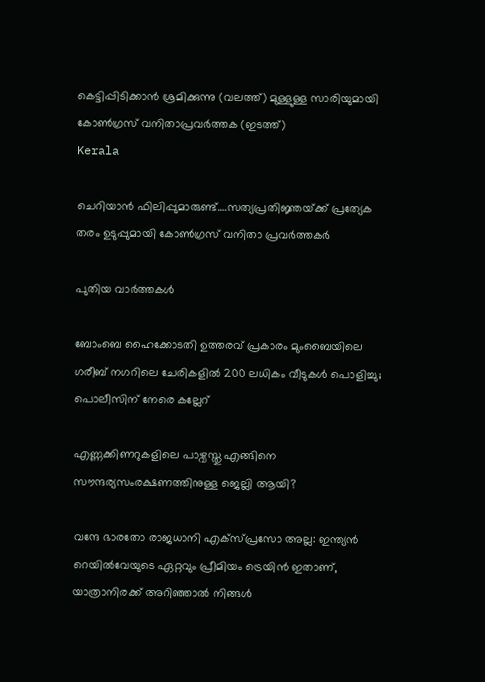കെട്ടിപ്പിടിക്കാന്‍ ശ്രമിക്കുന്നു (വലത്ത്) മുള്ളുള്ള സാരിയുമായി കോണ്‍ഗ്രസ് വനിതാപ്രവര്‍ത്തക (ഇടത്ത്)
Kerala

ചെറിയാന്‍ ഫിലിപ്പുമാരുണ്ട്….സത്യപ്രതിജ്ഞയ്‌ക്ക് പ്രത്യേക തരം ഉടുപ്പുമായി കോണ്‍ഗ്രസ് വനിതാ പ്രവര്‍ത്തകര്‍

പുതിയ വാര്‍ത്തകള്‍

ബോംബെ ഹൈക്കോടതി ഉത്തരവ് പ്രകാരം മുംബൈയിലെ ഗരീബ് നഗറിലെ ചേരികളിൽ 200 ലധികം വീടുകൾ പൊളിച്ചു; പൊലീസിന് നേരെ കല്ലേറ്

എണ്ണക്കിണറുകളിലെ പാഴ്വസ്തു എങ്ങിനെ സൗന്ദര്യസംരക്ഷണത്തിനുള്ള ജെല്ലി ആയി?

വന്ദേ ഭാരതോ രാജധാനി എക്സ്പ്രസോ അല്ല: ഇന്ത്യൻ റെയിൽവേയുടെ ഏറ്റവും പ്രീമിയം ട്രെയിൻ ഇതാണ്, യാത്രാനിരക്ക് അറിഞ്ഞാൽ നിങ്ങൾ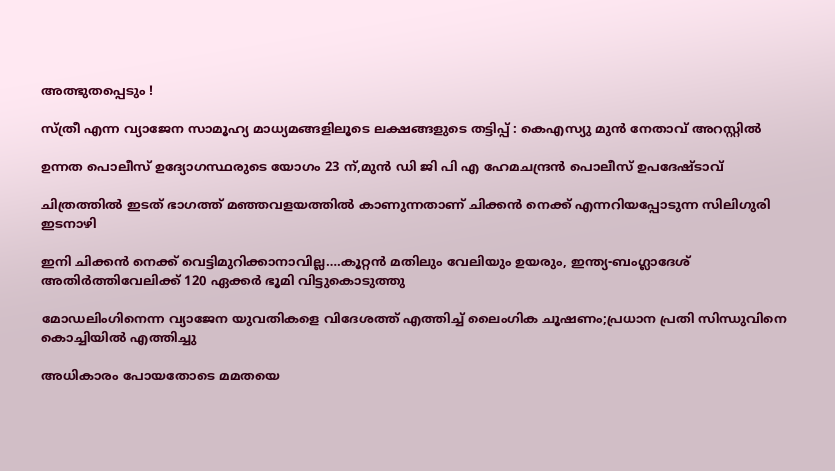അത്ഭുതപ്പെടും !

സ്ത്രീ എന്ന വ്യാജേന സാമൂഹ്യ മാധ്യമങ്ങളിലൂടെ ലക്ഷങ്ങളുടെ തട്ടിപ്പ് : കെഎസ്യു മുന്‍ നേതാവ് അറസ്റ്റില്‍

ഉന്നത പൊലീസ് ഉദ്യോഗസ്ഥരുടെ യോഗം 23 ന്,മുന്‍ ഡി ജി പി എ ഹേമചന്ദ്രന്‍ പൊലീസ് ഉപദേഷ്ടാവ്

ചിത്രത്തില്‍ ഇടത് ഭാഗത്ത് മഞ്ഞവളയത്തില്‍ കാണുന്നതാണ് ചിക്കന്‍ നെക്ക് എന്നറിയപ്പോടുന്ന സിലിഗുരി ഇടനാഴി

ഇനി ചിക്കന്‍ നെക്ക് വെട്ടിമുറിക്കാനാവില്ല….കൂറ്റന്‍ മതിലും വേലിയും ഉയരും, ഇന്ത്യ-ബംഗ്ലാദേശ് അതിര്‍ത്തിവേലിക്ക് 120 ഏക്കര്‍ ഭൂമി വിട്ടുകൊടുത്തു

മോഡലിംഗിനെന്ന വ്യാജേന യുവതികളെ വിദേശത്ത് എത്തിച്ച് ലൈംഗിക ചൂഷണം;പ്രധാന പ്രതി സിന്ധുവിനെ കൊച്ചിയില്‍ എത്തിച്ചു

അധികാരം പോയതോടെ മമതയെ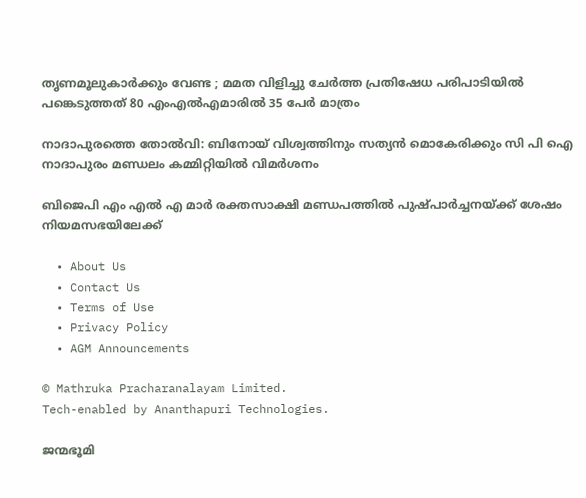തൃണമൂലുകാർക്കും വേണ്ട ; മമത വിളിച്ചു ചേർത്ത പ്രതിഷേധ പരിപാടിയിൽ പങ്കെടുത്തത് 80 എംഎൽഎമാരിൽ 35 പേർ മാത്രം

നാദാപുരത്തെ തോല്‍വി: ബിനോയ് വിശ്വത്തിനും സത്യന്‍ മൊകേരിക്കും സി പി ഐ നാദാപുരം മണ്ഡലം കമ്മിറ്റിയില്‍ വിമര്‍ശനം

ബിജെപി എം എല്‍ എ മാര്‍ രക്തസാക്ഷി മണ്ഡപത്തില്‍ പുഷ്പാര്‍ച്ചനയ്‌ക്ക് ശേഷം നിയമസഭയിലേക്ക്

  • About Us
  • Contact Us
  • Terms of Use
  • Privacy Policy
  • AGM Announcements

© Mathruka Pracharanalayam Limited.
Tech-enabled by Ananthapuri Technologies.

ജന്മഭൂമി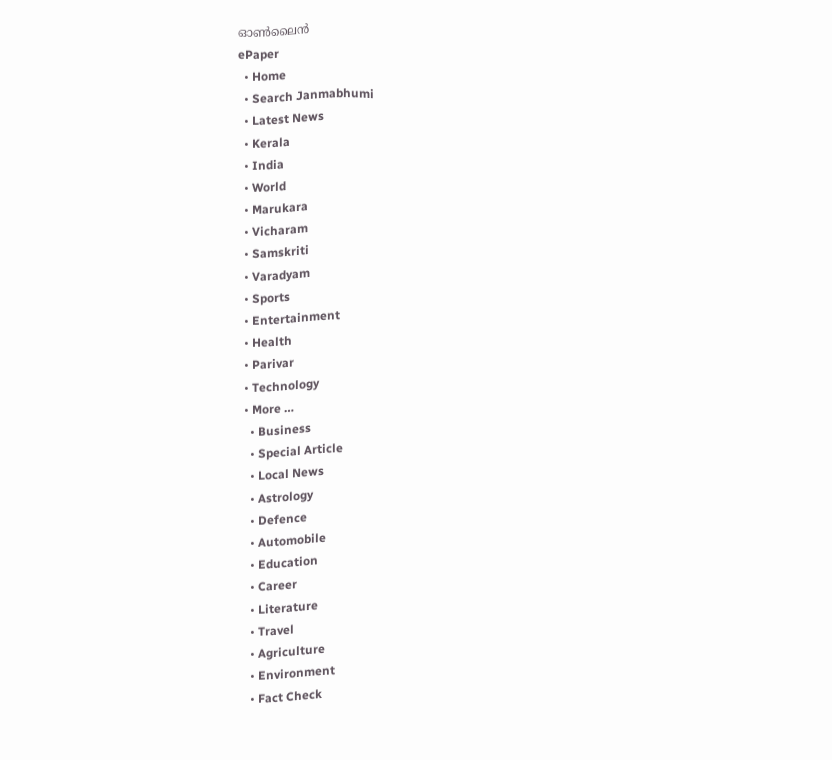ഓണ്‍ലൈന്‍
ePaper
  • Home
  • Search Janmabhumi
  • Latest News
  • Kerala
  • India
  • World
  • Marukara
  • Vicharam
  • Samskriti
  • Varadyam
  • Sports
  • Entertainment
  • Health
  • Parivar
  • Technology
  • More …
    • Business
    • Special Article
    • Local News
    • Astrology
    • Defence
    • Automobile
    • Education
    • Career
    • Literature
    • Travel
    • Agriculture
    • Environment
    • Fact Check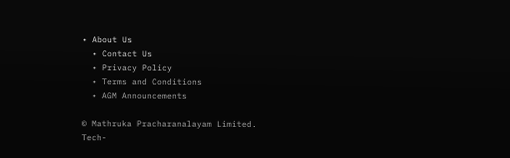• About Us
  • Contact Us
  • Privacy Policy
  • Terms and Conditions
  • AGM Announcements

© Mathruka Pracharanalayam Limited.
Tech-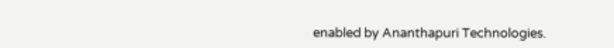enabled by Ananthapuri Technologies.